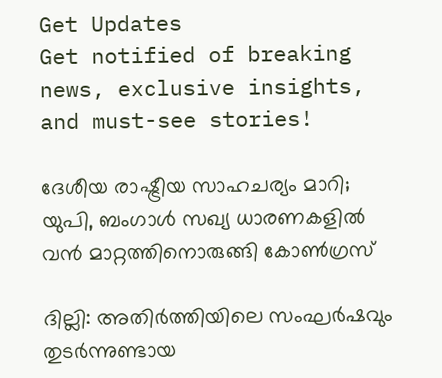Get Updates
Get notified of breaking news, exclusive insights, and must-see stories!

ദേശീയ രാഷ്ട്രീയ സാഹചര്യം മാറി; യുപി, ബംഗാള്‍ സഖ്യ ധാരണകളില്‍ വന്‍ മാറ്റത്തിനൊരുങ്ങി കോണ്‍ഗ്രസ്

ദില്ലി: അതിര്‍ത്തിയിലെ സംഘര്‍ഷവും തുടര്‍ന്നുണ്ടായ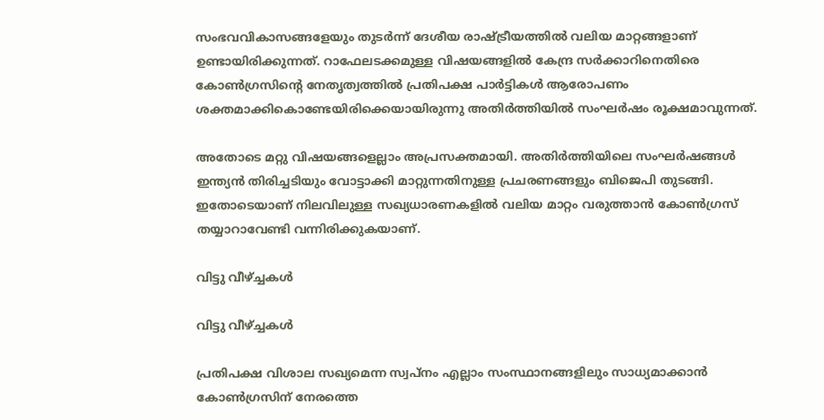സംഭവവികാസങ്ങളേയും തുടര്‍ന്ന് ദേശീയ രാഷ്ട്രീയത്തില്‍ വലിയ മാറ്റങ്ങളാണ് ഉണ്ടായിരിക്കുന്നത്. റാഫേലടക്കമുള്ള വിഷയങ്ങളില്‍ കേന്ദ്ര സര്‍ക്കാറിനെതിരെ കോണ്‍ഗ്രസിന്‍റെ നേതൃത്വത്തില്‍ പ്രതിപക്ഷ പാര്‍ട്ടികള്‍ ആരോപണം ശക്തമാക്കികൊണ്ടേയിരിക്കെയായിരുന്നു അതിര്‍ത്തിയില്‍ സംഘര്‍ഷം രൂക്ഷമാവുന്നത്.

അതോടെ മറ്റു വിഷയങ്ങളെല്ലാം അപ്രസക്തമായി. അതിര്‍ത്തിയിലെ സംഘര്‍ഷങ്ങള്‍ ഇന്ത്യന്‍ തിരിച്ചടിയും വോട്ടാക്കി മാറ്റുന്നതിനുള്ള പ്രചരണങ്ങളും ബിജെപി തുടങ്ങി. ഇതോടെയാണ് നിലവിലുള്ള സഖ്യധാരണകളില്‍ വലിയ മാറ്റം വരുത്താന്‍ കോണ്‍ഗ്രസ് തയ്യാറാവേണ്ടി വന്നിരിക്കുകയാണ്.

വിട്ടു വീഴ്ച്ചകള്‍

വിട്ടു വീഴ്ച്ചകള്‍

പ്രതിപക്ഷ വിശാല സഖ്യമെന്ന സ്വപ്നം എല്ലാം സംസ്ഥാനങ്ങളിലും സാധ്യമാക്കാന്‍ കോണ്‍ഗ്രസിന് നേരത്തെ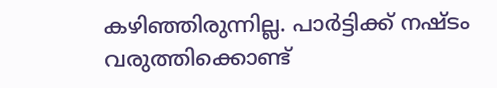കഴിഞ്ഞിരുന്നില്ല. പാര്‍ട്ടിക്ക് നഷ്ടം വരുത്തിക്കൊണ്ട്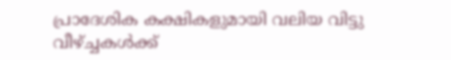പ്രാദേശിക കക്ഷികളുമായി വലിയ വിട്ടു വീഴ്ച്ചകള്‍ക്ക്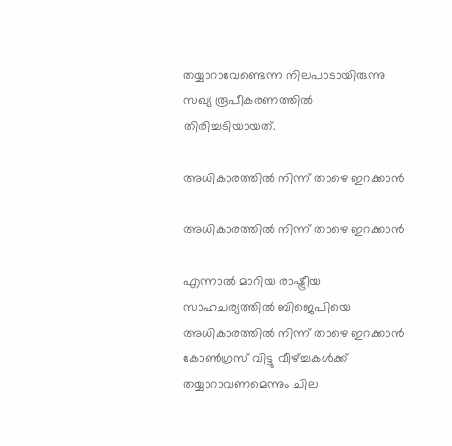തയ്യാറാവേണ്ടെന്ന നിലപാടായിരുന്നു സഖ്യ രൂപീകരണത്തില്‍ തിരിച്ചടിയായത്.

അധികാരത്തില്‍ നിന്ന് താഴെ ഇറക്കാന്‍

അധികാരത്തില്‍ നിന്ന് താഴെ ഇറക്കാന്‍

എന്നാല്‍ മാറിയ രാഷ്ട്രീയ സാഹചര്യത്തില്‍ ബിജെപിയെ അധികാരത്തില്‍ നിന്ന് താഴെ ഇറക്കാന്‍ കോണ്‍ഗ്രസ് വിട്ടു വീഴ്ച്ചകള്‍ക്ക് തയ്യാറാവണമെന്നും ചില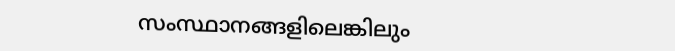സംസ്ഥാനങ്ങളിലെങ്കിലും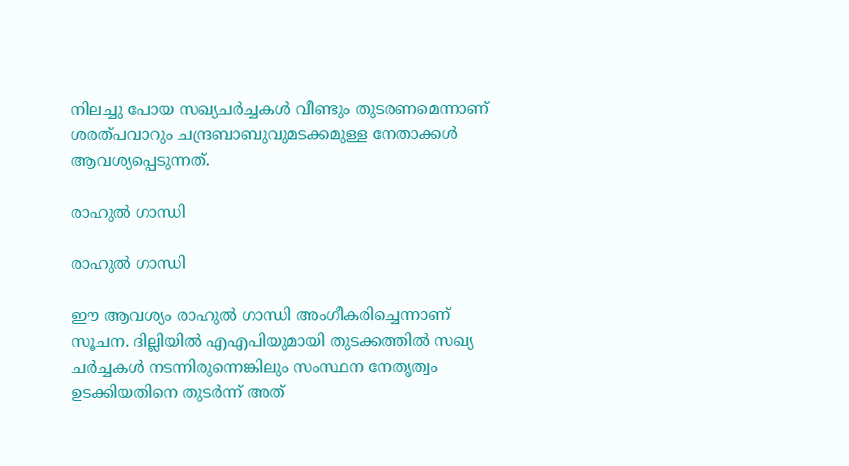നിലച്ചു പോയ സഖ്യചര്‍ച്ചകള്‍ വീണ്ടും തുടരണമെന്നാണ് ശരത്പവാറും ചന്ദ്രബാബുവുമടക്കമുള്ള നേതാക്കള്‍ ആവശ്യപ്പെടുന്നത്.

രാഹുല്‍ ഗാന്ധി

രാഹുല്‍ ഗാന്ധി

ഈ ആവശ്യം രാഹുല്‍ ഗാന്ധി അംഗീകരിച്ചെന്നാണ് സൂചന. ദില്ലിയില്‍ എഎപിയുമായി തുടക്കത്തില്‍ സഖ്യ ചര്‍ച്ചകള്‍ നടന്നിരുന്നെങ്കിലും സംസ്ഥന നേതൃത്വം ഉടക്കിയതിനെ തുടര്‍ന്ന് അത്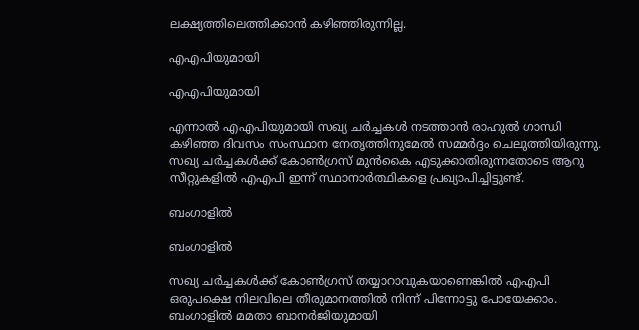ലക്ഷ്യത്തിലെത്തിക്കാന്‍ കഴിഞ്ഞിരുന്നില്ല.

എഎപിയുമായി

എഎപിയുമായി

എന്നാല്‍ എഎപിയുമായി സഖ്യ ചര്‍ച്ചകള്‍ നടത്താന്‍ രാഹുല്‍ ഗാന്ധി കഴിഞ്ഞ ദിവസം സംസ്ഥാന നേതൃത്തിനുമേല്‍ സമ്മര്‍ദ്ദം ചെലുത്തിയിരുന്നു. സഖ്യ ചര്‍ച്ചകള്‍ക്ക് കോണ്‍ഗ്രസ് മുന്‍കൈ എടുക്കാതിരുന്നതോടെ ആറു സീറ്റുകളില്‍ എഎപി ഇന്ന് സ്ഥാനാര്‍ത്ഥികളെ പ്രഖ്യാപിച്ചിട്ടുണ്ട്.

ബംഗാളില്‍

ബംഗാളില്‍

സഖ്യ ചര്‍ച്ചകള്‍ക്ക് കോണ്‍ഗ്രസ് തയ്യാറാവുകയാണെങ്കില്‍ എഎപി ഒരുപക്ഷെ നിലവിലെ തീരുമാനത്തില്‍ നിന്ന് പിന്നോട്ടു പോയേക്കാം. ബംഗാളില്‍ മമതാ ബാനര്‍ജിയുമായി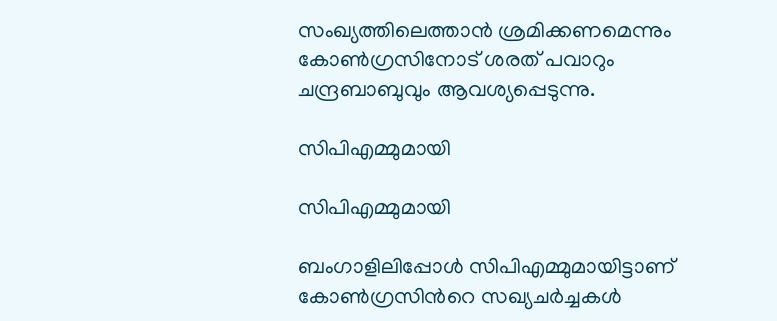സംഖ്യത്തിലെത്താന്‍ ശ്രമിക്കണമെന്നും കോണ്‍ഗ്രസിനോട് ശരത് പവാറും ചന്ദ്രബാബുവും ആവശ്യപ്പെടുന്നു.

സിപിഎമ്മുമായി

സിപിഎമ്മുമായി

ബംഗാളിലിപ്പോള്‍ സിപിഎമ്മുമായിട്ടാണ് കോണ്‍ഗ്രസിന്‍റെ സഖ്യചര്‍ച്ചകള്‍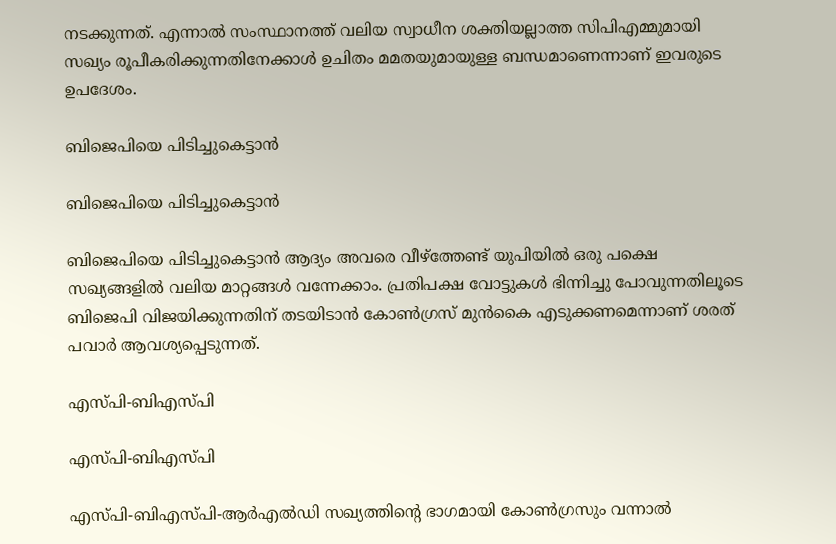നടക്കുന്നത്. എന്നാല്‍ സംസ്ഥാനത്ത് വലിയ സ്വാധീന ശക്തിയല്ലാത്ത സിപിഎമ്മുമായി സഖ്യം രൂപീകരിക്കുന്നതിനേക്കാള്‍ ഉചിതം മമതയുമായുള്ള ബന്ധമാണെന്നാണ് ഇവരുടെ ഉപദേശം.

ബിജെപിയെ പിടിച്ചുകെട്ടാന്‍

ബിജെപിയെ പിടിച്ചുകെട്ടാന്‍

ബിജെപിയെ പിടിച്ചുകെട്ടാന്‍ ആദ്യം അവരെ വീഴ്ത്തേണ്ട് യുപിയില്‍ ഒരു പക്ഷെ സഖ്യങ്ങളില്‍ വലിയ മാറ്റങ്ങള്‍ വന്നേക്കാം. പ്രതിപക്ഷ വോട്ടുകള്‍ ഭിന്നിച്ചു പോവുന്നതിലൂടെ ബിജെപി വിജയിക്കുന്നതിന് തടയിടാന്‍ കോണ്‍ഗ്രസ് മുന്‍കൈ എടുക്കണമെന്നാണ് ശരത് പവാര്‍ ആവശ്യപ്പെടുന്നത്.

എസ്പി-ബിഎസ്പി

എസ്പി-ബിഎസ്പി

എസ്പി-ബിഎസ്പി-ആര്‍എല്‍ഡി സഖ്യത്തിന്‍റെ ഭാഗമായി കോണ്‍ഗ്രസും വന്നാല്‍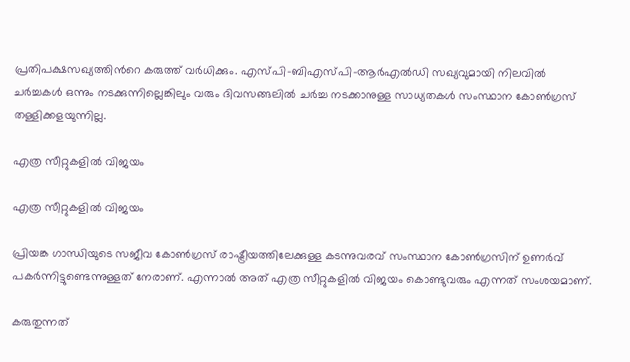പ്രതിപക്ഷസഖ്യത്തിന്‍റെ കരുത്ത് വര്‍ധിക്കും. എസ്പി-ബിഎസ്പി-ആര്‍എല്‍ഡി സഖ്യവുമായി നിലവില്‍ ചര്‍ച്ചകള്‍ ഒന്നും നടക്കുന്നില്ലെങ്കിലും വരും ദിവസങ്ങലില്‍ ചര്‍ച്ച നടക്കാനുള്ള സാധ്യതകള്‍ സംസ്ഥാന കോണ്‍ഗ്രസ് തള്ളിക്കളയുന്നില്ല.

എത്ര സീറ്റുകളില്‍ വിജയം

എത്ര സീറ്റുകളില്‍ വിജയം

പ്രിയങ്ക ഗാന്ധിയുടെ സജീവ കോണ്‍ഗ്രസ് രാഷ്ട്രീയത്തിലേക്കുള്ള കടന്നുവരവ് സംസ്ഥാന കോണ്‍ഗ്രസിന് ഉണര്‍വ് പകര്‍ന്നിട്ടുണ്ടെന്നുള്ളത് നേരാണ്. എന്നാല്‍ അത് എത്ര സീറ്റുകളില്‍ വിജയം കൊണ്ടുവരും എന്നത് സംശയമാണ്.

കരുതുന്നത്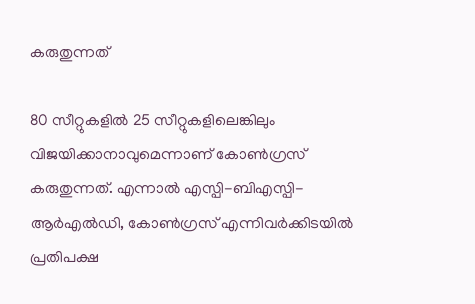കരുതുന്നത്

80 സീറ്റുകളില്‍ 25 സീറ്റുകളിലെങ്കിലും വിജയിക്കാനാവുമെന്നാണ് കോണ്‍ഗ്രസ് കരുതുന്നത്. എന്നാല്‍ എസ്പി-ബിഎസ്പി-ആര്‍എല്‍ഡി, കോണ്‍ഗ്രസ് എന്നിവര്‍ക്കിടയില്‍ പ്രതിപക്ഷ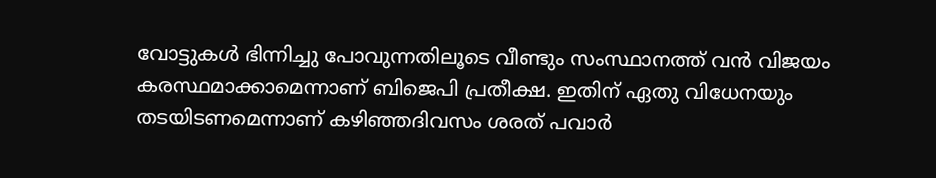വോട്ടുകള്‍ ഭിന്നിച്ചു പോവുന്നതിലൂടെ വീണ്ടും സംസ്ഥാനത്ത് വന്‍ വിജയം കരസ്ഥമാക്കാമെന്നാണ് ബിജെപി പ്രതീക്ഷ. ഇതിന് ഏതു വിധേനയും തടയിടണമെന്നാണ് കഴിഞ്ഞദിവസം ശരത് പവാര്‍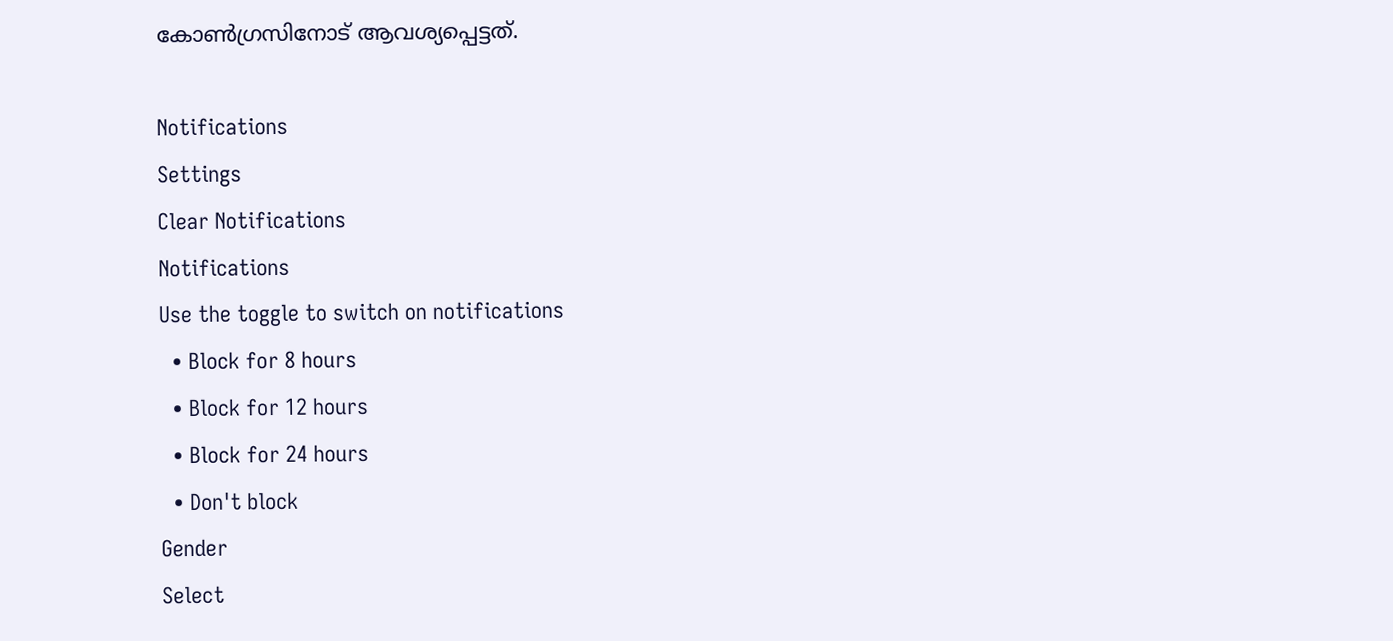കോണ്‍ഗ്രസിനോട് ആവശ്യപ്പെട്ടത്.

Notifications
Settings
Clear Notifications
Notifications
Use the toggle to switch on notifications
  • Block for 8 hours
  • Block for 12 hours
  • Block for 24 hours
  • Don't block
Gender
Select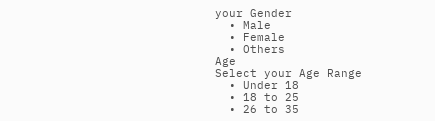your Gender
  • Male
  • Female
  • Others
Age
Select your Age Range
  • Under 18
  • 18 to 25
  • 26 to 35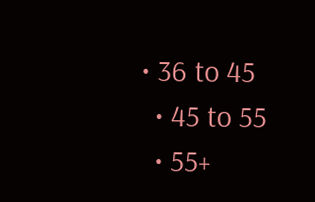• 36 to 45
  • 45 to 55
  • 55+